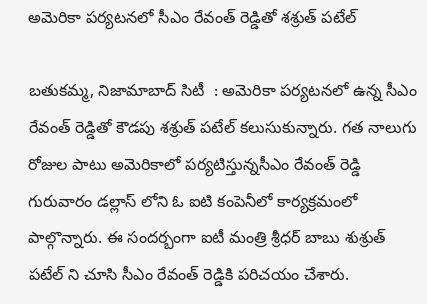అమెరికా పర్యటనలో సీఎం రేవంత్ రెడ్డితో శశ్రుత్ పటేల్

బతుకమ్మ, నిజామాబాద్ సిటీ  : అమెరికా పర్యటనలో ఉన్న సీఎం రేవంత్ రెడ్డితో కౌడపు శశ్రుత్ పటేల్ కలుసుకున్నారు. గత నాలుగు రోజుల పాటు అమెరికాలో పర్యటిస్తున్నసీఎం రేవంత్ రెడ్డి గురువారం డల్లాస్ లోని ఓ ఐటి కంపెనీలో కార్యక్రమంలో పాల్గొన్నారు. ఈ సందర్బంగా ఐటీ మంత్రి శ్రీధర్ బాబు శుశ్రుత్ పటేల్ ని చూసి సీఎం రేవంత్ రెడ్డికి పరిచయం చేశారు.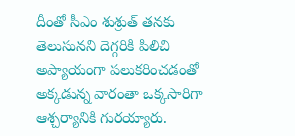దీంతో సీఎం శుశ్రుత్ తనకు తెలుసునని దెగ్గరికి పిలిచి అప్యాయంగా పలుకరించడంతో అక్కడున్న వారంతా ఒక్కసారిగా ఆశ్చర్యానికి గురయ్యారు.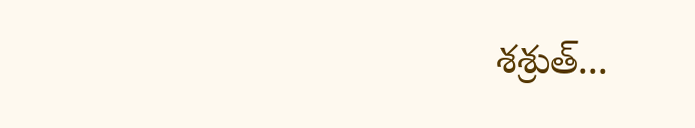శశ్రుత్...